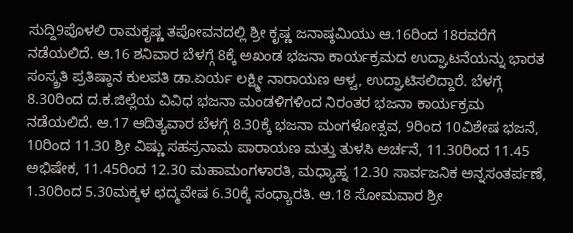ಸುದ್ದಿ9ಪೊಳಲಿ ರಾಮಕೃಷ್ಣ ತಪೋವನದಲ್ಲಿ ಶ್ರೀ ಕೃಷ್ಣ ಜನಾಷ್ಠಮಿಯು ಆ.16ರಿಂದ 18ರವರೆಗೆ ನಡೆಯಲಿದೆ. ಆ.16 ಶನಿವಾರ ಬೆಳಗ್ಗೆ 8ಕ್ಕೆ ಅಖಂಡ ಭಜನಾ ಕಾರ್ಯಕ್ರಮದ ಉದ್ಘಾಟನೆಯನ್ನು ಭಾರತ ಸಂಸ್ಕ್ರತಿ ಪ್ರತಿಷ್ಠಾನ ಕುಲಪತಿ ಡಾ.ಏರ್ಯ ಲಕ್ಷ್ಮೀ ನಾರಾಯಣ ಆಳ್ವ, ಉದ್ಘಾಟಿಸಲಿದ್ದಾರೆ. ಬೆಳಗ್ಗೆ 8.30ರಿಂದ ದ.ಕ.ಜಿಲ್ಲೆಯ ವಿವಿಧ ಭಜನಾ ಮಂಡಳಿಗಳಿಂದ ನಿರಂತರ ಭಜನಾ ಕಾರ್ಯಕ್ರಮ ನಡೆಯಲಿದೆ. ಆ.17 ಆದಿತ್ಯವಾರ ಬೆಳಗ್ಗೆ 8.30ಕ್ಕೆ ಭಜನಾ ಮಂಗಳೋತ್ಸವ, 9ರಿಂದ 10ವಿಶೇಷ ಭಜನೆ, 10ರಿಂದ 11.30 ಶ್ರೀ ವಿಷ್ಣು ಸಹಸ್ರನಾಮ ಪಾರಾಯಣ ಮತ್ತು ತುಳಸಿ ಅರ್ಚನೆ, 11.30ರಿಂದ 11.45 ಅಭಿಷೇಕ, 11.45ರಿಂದ 12.30 ಮಹಾಮಂಗಳಾರತಿ, ಮಧ್ಯಾಹ್ನ 12.30 ಸಾರ್ವಜನಿಕ ಅನ್ನಸಂತರ್ಪಣೆ, 1.30ರಿಂದ 5.30ಮಕ್ಕಳ ಛದ್ಮವೇಷ 6.30ಕ್ಕೆ ಸಂಧ್ಯಾರತಿ. ಆ.18 ಸೋಮವಾರ ಶ್ರೀ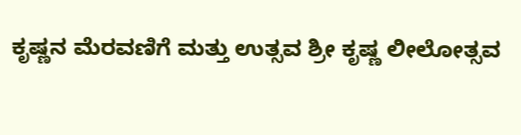ಕೃಷ್ಣನ ಮೆರವಣಿಗೆ ಮತ್ತು ಉತ್ಸವ ಶ್ರೀ ಕೃಷ್ಣ ಲೀಲೋತ್ಸವ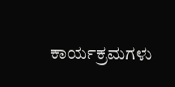ಕಾರ್ಯಕ್ರಮಗಳು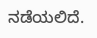ನಡೆಯಲಿದೆ.